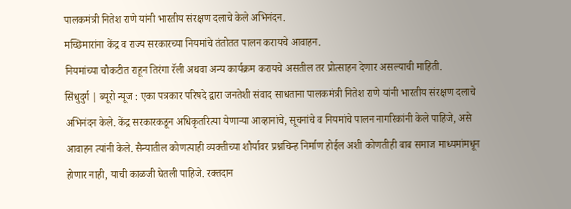पालकमंत्री नितेश राणे यांनी भारतीय संरक्षण दलाचे केले अभिनंदन.
मच्छिमारांना केंद्र व राज्य सरकारच्या नियमांचे तंतोतत पालन करायचे आवाहन.
नियमांच्या चौकटीत राहून तिरंगा रॅली अथवा अन्य कार्यक्रम करायचे असतील तर प्रोत्साहन देणार असल्याची माहिती.
सिंधुदुर्ग | ब्यूरो न्यूज : एका पत्रकार परिषदे द्वारा जनतेशी संवाद साधताना पालकमंत्री नितेश राणे यांनी भारतीय संरक्षण दलाचे अभिनंदन केले. केंद्र सरकारकडून अधिकृतरित्या येणाऱ्या आव्हानांचे, सूचनांचे व नियमांचे पालन नागरिकांनी केले पाहिजे, असे आवाहन त्यांनी केले. सैन्यातील कोणत्याही व्यक्तीच्या शौर्यावर प्रश्नचिन्ह निर्माण होईल अशी कोणतीही बाब समाज माध्यमांमधून होणार नाही, याची काळजी घेतली पाहिजे. रक्तदान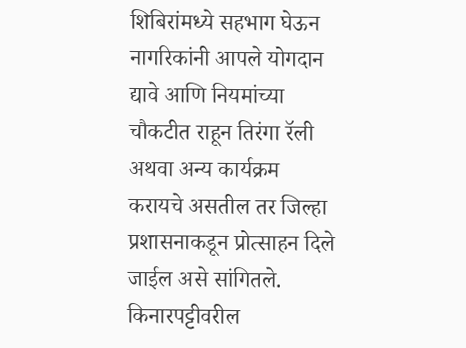शिबिरांमध्ये सहभाग घेऊन नागरिकांनी आपले योगदान द्यावे आणि नियमांच्या चौकटीत राहून तिरंगा रॅली अथवा अन्य कार्यक्रम करायचे असतील तर जिल्हा प्रशासनाकडून प्रोत्साहन दिले जाईल असे सांगितले.
किनारपट्टीवरील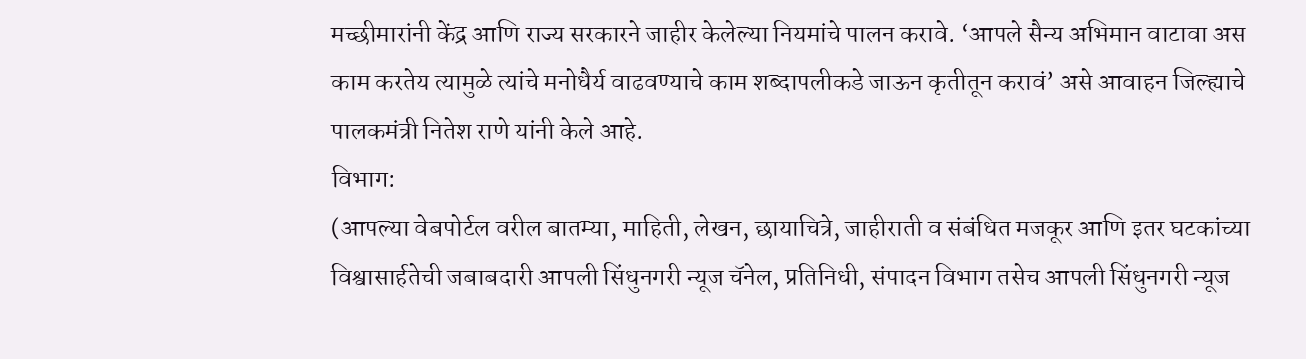मच्छीमारांनी केंद्र आणि राज्य सरकारने जाहीर केलेल्या नियमांचे पालन करावे. ‘आपले सैन्य अभिमान वाटावा अस काम करतेय त्यामुळे त्यांचे मनोधैर्य वाढवण्याचे काम शब्दापलीकडे जाऊन कृतीतून करावं’ असे आवाहन जिल्ह्याचे पालकमंत्री नितेश राणे यांनी केले आहे.
विभाग:
(आपल्या वेबपोर्टल वरील बातम्या, माहिती, लेखन, छायाचित्रे, जाहीराती व संबंधित मजकूर आणि इतर घटकांच्या विश्वासार्हतेची जबाबदारी आपली सिंधुनगरी न्यूज चॅनेल, प्रतिनिधी, संपादन विभाग तसेच आपली सिंधुनगरी न्यूज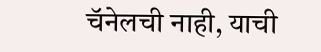चॅनेलची नाही, याची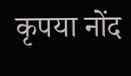कृपया नोंद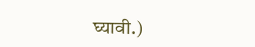घ्यावी.)